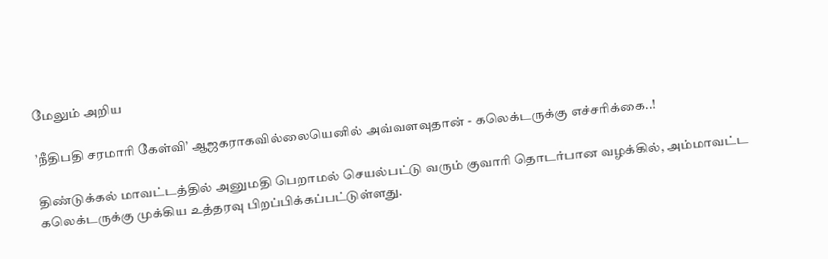மேலும் அறிய

’நீதிபதி சரமாரி கேள்வி’ ஆஜகராகவில்லையெனில் அவ்வளவுதான் - கலெக்டருக்கு எச்சரிக்கை..!

திண்டுக்கல் மாவட்டத்தில் அனுமதி பெறாமல் செயல்பட்டு வரும் குவாரி தொடர்பான வழக்கில், அம்மாவட்ட கலெக்டருக்கு முக்கிய உத்தரவு பிறப்பிக்கப்பட்டுள்ளது.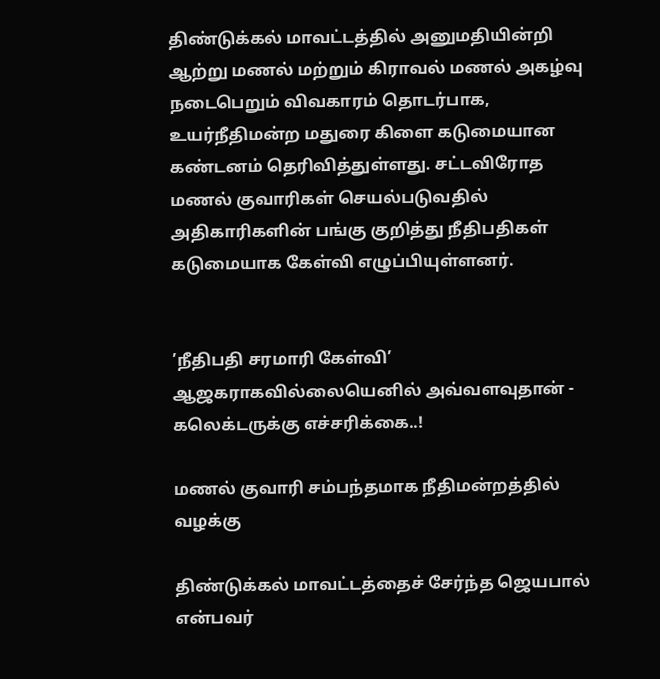திண்டுக்கல் மாவட்டத்தில் அனுமதியின்றி ஆற்று மணல் மற்றும் கிராவல் மணல் அகழ்வு நடைபெறும் விவகாரம் தொடர்பாக, உயர்நீதிமன்ற மதுரை கிளை கடுமையான கண்டனம் தெரிவித்துள்ளது. சட்டவிரோத மணல் குவாரிகள் செயல்படுவதில் அதிகாரிகளின் பங்கு குறித்து நீதிபதிகள் கடுமையாக கேள்வி எழுப்பியுள்ளனர்.


’நீதிபதி சரமாரி கேள்வி’ ஆஜகராகவில்லையெனில் அவ்வளவுதான் - கலெக்டருக்கு எச்சரிக்கை..!

மணல் குவாரி சம்பந்தமாக நீதிமன்றத்தில் வழக்கு

திண்டுக்கல் மாவட்டத்தைச் சேர்ந்த ஜெயபால் என்பவர்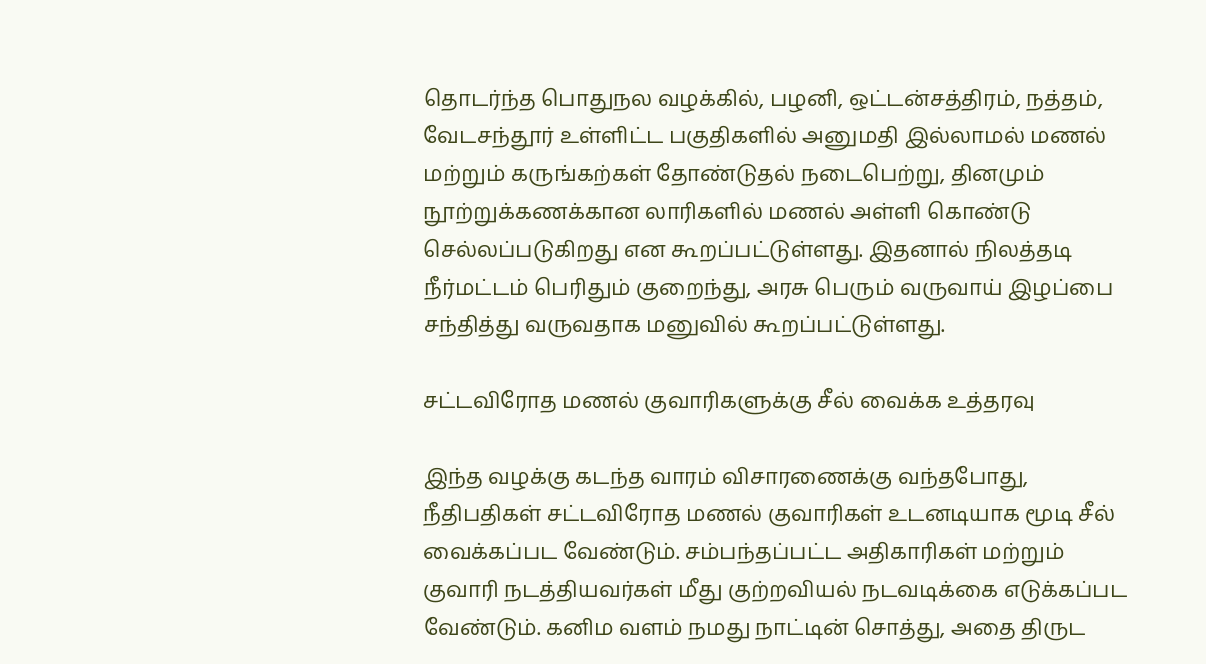தொடர்ந்த பொதுநல வழக்கில், பழனி, ஒட்டன்சத்திரம், நத்தம், வேடசந்தூர் உள்ளிட்ட பகுதிகளில் அனுமதி இல்லாமல் மணல் மற்றும் கருங்கற்கள் தோண்டுதல் நடைபெற்று, தினமும் நூற்றுக்கணக்கான லாரிகளில் மணல் அள்ளி கொண்டு செல்லப்படுகிறது என கூறப்பட்டுள்ளது. இதனால் நிலத்தடி நீர்மட்டம் பெரிதும் குறைந்து, அரசு பெரும் வருவாய் இழப்பை சந்தித்து வருவதாக மனுவில் கூறப்பட்டுள்ளது.

சட்டவிரோத மணல் குவாரிகளுக்கு சீல் வைக்க உத்தரவு

இந்த வழக்கு கடந்த வாரம் விசாரணைக்கு வந்தபோது, நீதிபதிகள் சட்டவிரோத மணல் குவாரிகள் உடனடியாக மூடி சீல் வைக்கப்பட வேண்டும். சம்பந்தப்பட்ட அதிகாரிகள் மற்றும் குவாரி நடத்தியவர்கள் மீது குற்றவியல் நடவடிக்கை எடுக்கப்பட வேண்டும். கனிம வளம் நமது நாட்டின் சொத்து, அதை திருட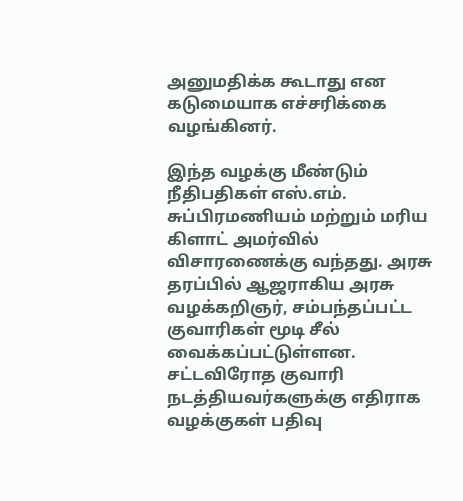அனுமதிக்க கூடாது என கடுமையாக எச்சரிக்கை வழங்கினர்.

இந்த வழக்கு மீண்டும் நீதிபதிகள் எஸ்.எம். சுப்பிரமணியம் மற்றும் மரிய கிளாட் அமர்வில் விசாரணைக்கு வந்தது. அரசு தரப்பில் ஆஜராகிய அரசு வழக்கறிஞர், சம்பந்தப்பட்ட குவாரிகள் மூடி சீல் வைக்கப்பட்டுள்ளன. சட்டவிரோத குவாரி நடத்தியவர்களுக்கு எதிராக வழக்குகள் பதிவு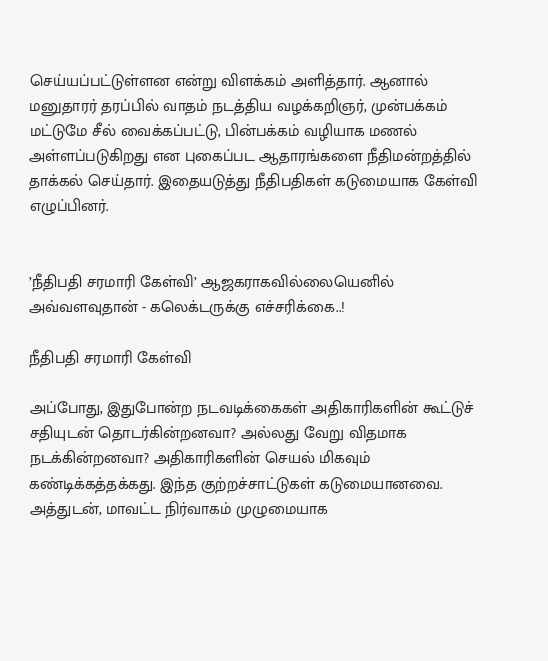செய்யப்பட்டுள்ளன என்று விளக்கம் அளித்தார். ஆனால் மனுதாரர் தரப்பில் வாதம் நடத்திய வழக்கறிஞர், முன்பக்கம் மட்டுமே சீல் வைக்கப்பட்டு, பின்பக்கம் வழியாக மணல் அள்ளப்படுகிறது என புகைப்பட ஆதாரங்களை நீதிமன்றத்தில் தாக்கல் செய்தார். இதையடுத்து நீதிபதிகள் கடுமையாக கேள்வி எழுப்பினர்.


’நீதிபதி சரமாரி கேள்வி’ ஆஜகராகவில்லையெனில் அவ்வளவுதான் - கலெக்டருக்கு எச்சரிக்கை..!

நீதிபதி சரமாரி கேள்வி

அப்போது, இதுபோன்ற நடவடிக்கைகள் அதிகாரிகளின் கூட்டுச் சதியுடன் தொடர்கின்றனவா? அல்லது வேறு விதமாக நடக்கின்றனவா? அதிகாரிகளின் செயல் மிகவும் கண்டிக்கத்தக்கது. இந்த குற்றச்சாட்டுகள் கடுமையானவை. அத்துடன், மாவட்ட நிர்வாகம் முழுமையாக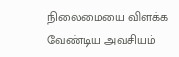நிலைமையை விளக்க வேண்டிய அவசியம்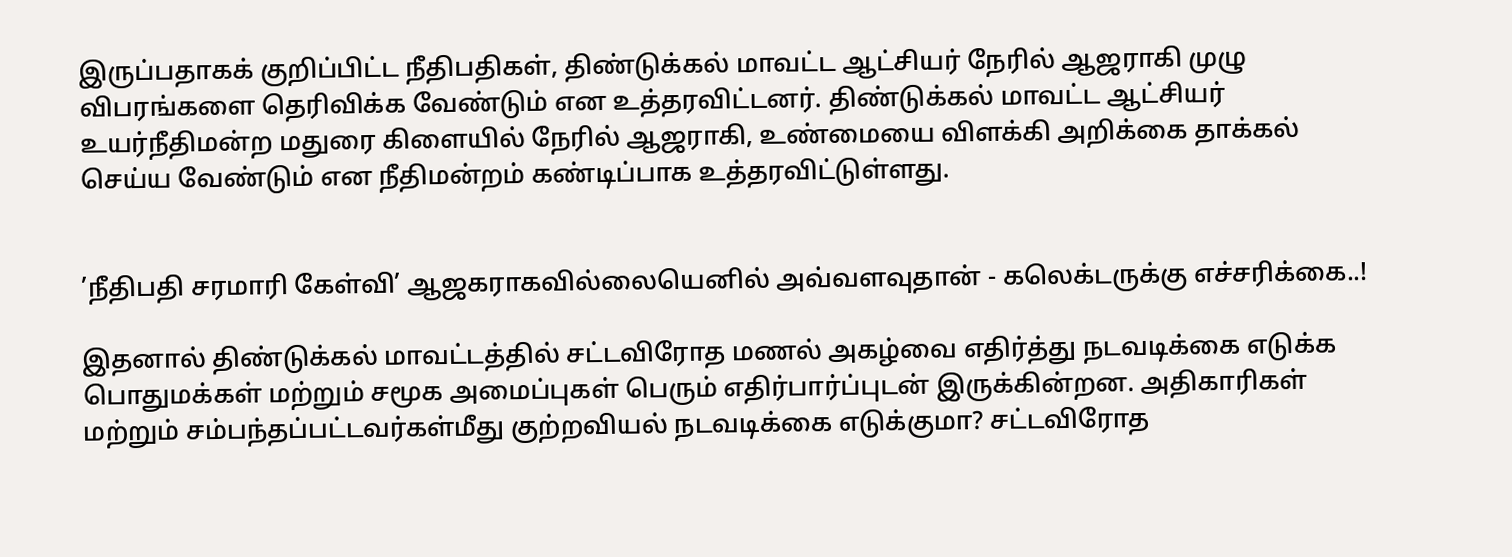இருப்பதாகக் குறிப்பிட்ட நீதிபதிகள், திண்டுக்கல் மாவட்ட ஆட்சியர் நேரில் ஆஜராகி முழு விபரங்களை தெரிவிக்க வேண்டும் என உத்தரவிட்டனர். திண்டுக்கல் மாவட்ட ஆட்சியர்  உயர்நீதிமன்ற மதுரை கிளையில் நேரில் ஆஜராகி, உண்மையை விளக்கி அறிக்கை தாக்கல் செய்ய வேண்டும் என நீதிமன்றம் கண்டிப்பாக உத்தரவிட்டுள்ளது.


’நீதிபதி சரமாரி கேள்வி’ ஆஜகராகவில்லையெனில் அவ்வளவுதான் - கலெக்டருக்கு எச்சரிக்கை..!

இதனால் திண்டுக்கல் மாவட்டத்தில் சட்டவிரோத மணல் அகழ்வை எதிர்த்து நடவடிக்கை எடுக்க பொதுமக்கள் மற்றும் சமூக அமைப்புகள் பெரும் எதிர்பார்ப்புடன் இருக்கின்றன. அதிகாரிகள் மற்றும் சம்பந்தப்பட்டவர்கள்மீது குற்றவியல் நடவடிக்கை எடுக்குமா? சட்டவிரோத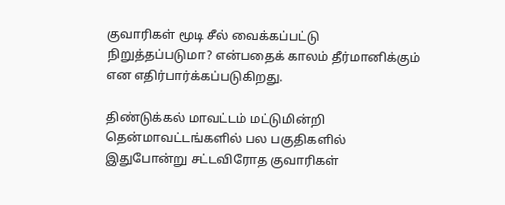குவாரிகள் மூடி சீல் வைக்கப்பட்டு நிறுத்தப்படுமா? என்பதைக் காலம் தீர்மானிக்கும் என எதிர்பார்க்கப்படுகிறது.

திண்டுக்கல் மாவட்டம் மட்டுமின்றி தென்மாவட்டங்களில் பல பகுதிகளில் இதுபோன்று சட்டவிரோத குவாரிகள்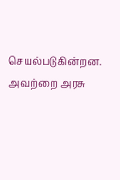செயல்படுகின்றன. அவற்றை அரசு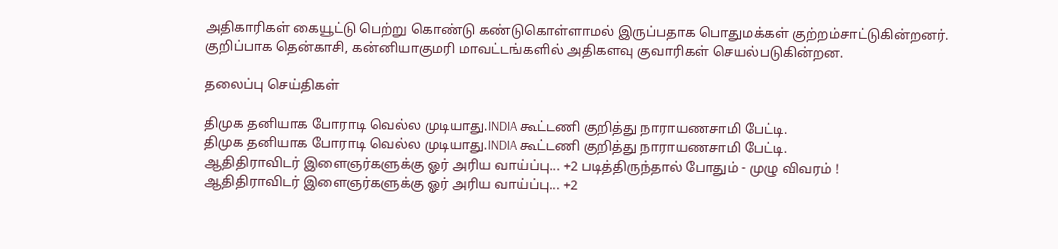அதிகாரிகள் கையூட்டு பெற்று கொண்டு கண்டுகொள்ளாமல் இருப்பதாக பொதுமக்கள் குற்றம்சாட்டுகின்றனர். குறிப்பாக தென்காசி, கன்னியாகுமரி மாவட்டங்களில் அதிகளவு குவாரிகள் செயல்படுகின்றன.

தலைப்பு செய்திகள்

திமுக தனியாக போராடி வெல்ல முடியாது.INDIA கூட்டணி குறித்து நாராயணசாமி பேட்டி.
திமுக தனியாக போராடி வெல்ல முடியாது.INDIA கூட்டணி குறித்து நாராயணசாமி பேட்டி.
ஆதிதிராவிடர் இளைஞர்களுக்கு ஓர் அரிய வாய்ப்பு... +2 படித்திருந்தால் போதும் - முழு விவரம் !
ஆதிதிராவிடர் இளைஞர்களுக்கு ஓர் அரிய வாய்ப்பு... +2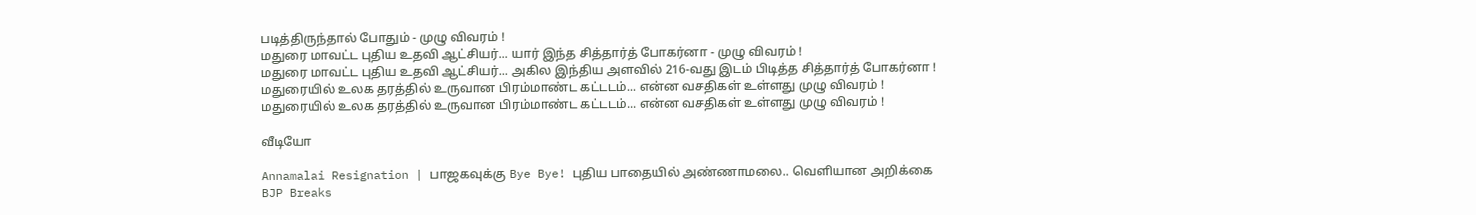படித்திருந்தால் போதும் - முழு விவரம் !
மதுரை மாவட்ட புதிய உதவி ஆட்சியர்... யார் இந்த சித்தார்த் போகர்னா - முழு விவரம் !
மதுரை மாவட்ட புதிய உதவி ஆட்சியர்... அகில இந்திய அளவில் 216-வது இடம் பிடித்த சித்தார்த் போகர்னா !
மதுரையில் உலக தரத்தில் உருவான பிரம்மாண்ட கட்டடம்... என்ன வசதிகள் உள்ளது முழு விவரம் !
மதுரையில் உலக தரத்தில் உருவான பிரம்மாண்ட கட்டடம்... என்ன வசதிகள் உள்ளது முழு விவரம் !

வீடியோ

Annamalai Resignation | பாஜகவுக்கு Bye Bye! புதிய பாதையில் அண்ணாமலை.. வெளியான அறிக்கை
BJP Breaks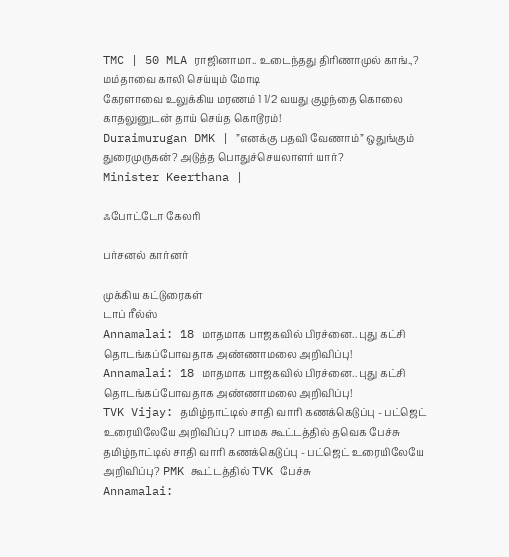TMC | 50 MLA ராஜினாமா.. உடைந்தது திரிணாமுல் காங்.,? மம்தாவை காலி செய்யும் மோடி
கேரளாவை உலுக்கிய மரணம் 1 1/2 வயது குழந்தை கொலை காதலுனுடன் தாய் செய்த கொடூரம்!
Duraimurugan DMK | ”எனக்கு பதவி வேணாம்” ஒதுங்கும் துரைமுருகன்? அடுத்த பொதுச்செயலாளர் யார்?
Minister Keerthana |

ஃபோட்டோ கேலரி

பர்சனல் கார்னர்

முக்கிய கட்டுரைகள்
டாப் ரீல்ஸ்
Annamalai: 18 மாதமாக பாஜகவில் பிரச்னை.. புது கட்சி தொடங்கப்போவதாக அண்ணாமலை அறிவிப்பு!
Annamalai: 18 மாதமாக பாஜகவில் பிரச்னை.. புது கட்சி தொடங்கப்போவதாக அண்ணாமலை அறிவிப்பு!
TVK Vijay: தமிழ்நாட்டில் சாதி வாரி கணக்கெடுப்பு - பட்ஜெட் உரையிலேயே அறிவிப்பு? பாமக கூட்டத்தில் தவெக பேச்சு
தமிழ்நாட்டில் சாதி வாரி கணக்கெடுப்பு - பட்ஜெட் உரையிலேயே அறிவிப்பு? PMK கூட்டத்தில் TVK பேச்சு
Annamalai: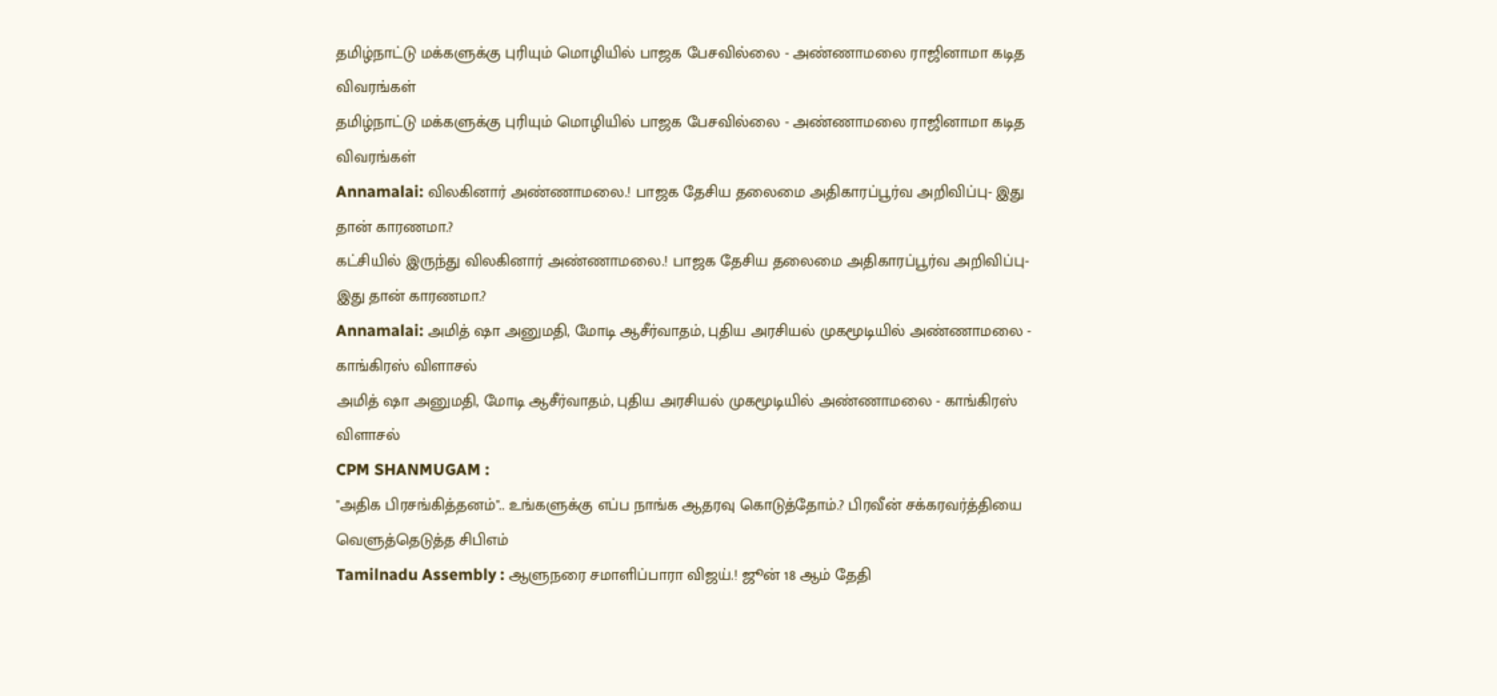தமிழ்நாட்டு மக்களுக்கு புரியும் மொழியில் பாஜக பேசவில்லை - அண்ணாமலை ராஜினாமா கடித விவரங்கள்
தமிழ்நாட்டு மக்களுக்கு புரியும் மொழியில் பாஜக பேசவில்லை - அண்ணாமலை ராஜினாமா கடித விவரங்கள்
Annamalai: விலகினார் அண்ணாமலை.! பாஜக தேசிய தலைமை அதிகாரப்பூர்வ அறிவிப்பு- இது தான் காரணமா.?
கட்சியில் இருந்து விலகினார் அண்ணாமலை.! பாஜக தேசிய தலைமை அதிகாரப்பூர்வ அறிவிப்பு- இது தான் காரணமா.?
Annamalai: அமித் ஷா அனுமதி, மோடி ஆசீர்வாதம், புதிய அரசியல் முகமூடியில் அண்ணாமலை - காங்கிரஸ் விளாசல்
அமித் ஷா அனுமதி, மோடி ஆசீர்வாதம், புதிய அரசியல் முகமூடியில் அண்ணாமலை - காங்கிரஸ் விளாசல்
CPM SHANMUGAM :
"அதிக பிரசங்கித்தனம்".. உங்களுக்கு எப்ப நாங்க ஆதரவு கொடுத்தோம்.? பிரவீன் சக்கரவர்த்தியை வெளுத்தெடுத்த சிபிஎம்
Tamilnadu Assembly : ஆளுநரை சமாளிப்பாரா விஜய்.! ஜூன் 18 ஆம் தேதி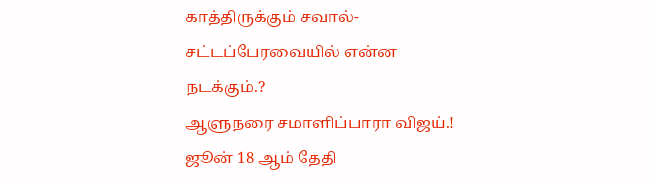காத்திருக்கும் சவால்- சட்டப்பேரவையில் என்ன நடக்கும்.?
ஆளுநரை சமாளிப்பாரா விஜய்.! ஜூன் 18 ஆம் தேதி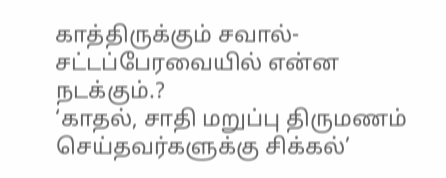காத்திருக்கும் சவால்- சட்டப்பேரவையில் என்ன நடக்கும்.?
‘காதல், சாதி மறுப்பு திருமணம் செய்தவர்களுக்கு சிக்கல்’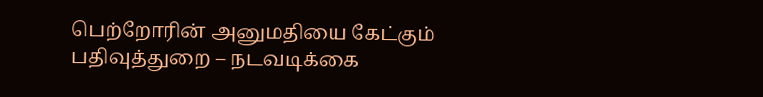பெற்றோரின் அனுமதியை கேட்கும் பதிவுத்துறை – நடவடிக்கை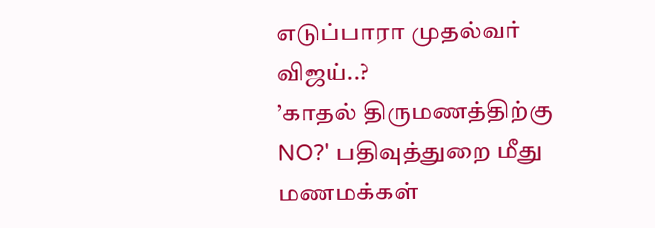எடுப்பாரா முதல்வர் விஜய்..?
’காதல் திருமணத்திற்கு NO?' பதிவுத்துறை மீது மணமக்கள்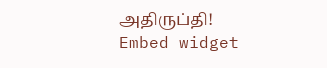அதிருப்தி!
Embed widget